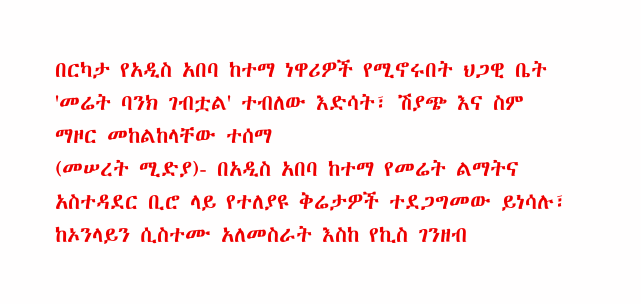በርካታ የአዲስ አበባ ከተማ ነዋሪዎች የሚኖሩበት ህጋዊ ቤት 'መሬት ባንክ ገብቷል' ተብለው እድሳት፣ ሽያጭ እና ስም ማዞር መከልከላቸው ተሰማ
(መሠረት ሚድያ)- በአዲስ አበባ ከተማ የመሬት ልማትና አስተዳደር ቢሮ ላይ የተለያዩ ቅሬታዎች ተደጋግመው ይነሳሉ፣ ከኦንላይን ሲስተሙ አለመስራት እስከ የኪስ ገንዘብ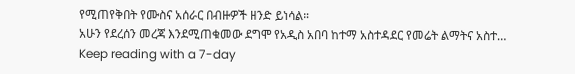የሚጠየቅበት የሙስና አሰራር በብዙዎች ዘንድ ይነሳል።
አሁን የደረሰን መረጃ እንደሚጠቁመው ደግሞ የአዲስ አበባ ከተማ አስተዳደር የመሬት ልማትና አስተ…
Keep reading with a 7-day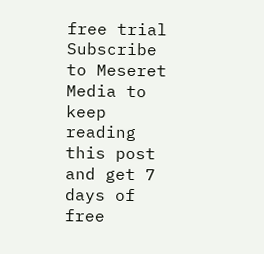free trial
Subscribe to Meseret Media to keep reading this post and get 7 days of free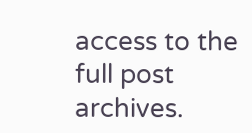access to the full post archives.